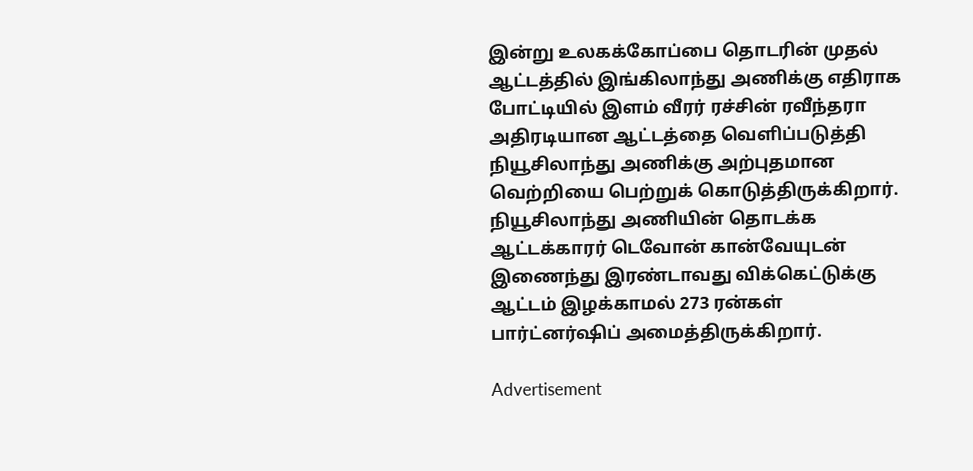இன்று உலகக்கோப்பை தொடரின் முதல் ஆட்டத்தில் இங்கிலாந்து அணிக்கு எதிராக போட்டியில் இளம் வீரர் ரச்சின் ரவீந்தரா அதிரடியான ஆட்டத்தை வெளிப்படுத்தி நியூசிலாந்து அணிக்கு அற்புதமான வெற்றியை பெற்றுக் கொடுத்திருக்கிறார். நியூசிலாந்து அணியின் தொடக்க ஆட்டக்காரர் டெவோன் கான்வேயுடன் இணைந்து இரண்டாவது விக்கெட்டுக்கு ஆட்டம் இழக்காமல் 273 ரன்கள் பார்ட்னர்ஷிப் அமைத்திருக்கிறார்.

Advertisement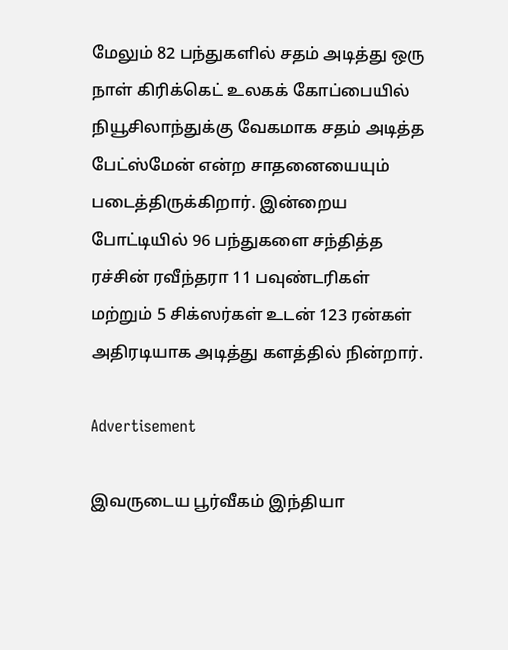மேலும் 82 பந்துகளில் சதம் அடித்து ஒரு நாள் கிரிக்கெட் உலகக் கோப்பையில் நியூசிலாந்துக்கு வேகமாக சதம் அடித்த பேட்ஸ்மேன் என்ற சாதனையையும் படைத்திருக்கிறார். இன்றைய போட்டியில் 96 பந்துகளை சந்தித்த ரச்சின் ரவீந்தரா 11 பவுண்டரிகள் மற்றும் 5 சிக்ஸர்கள் உடன் 123 ரன்கள் அதிரடியாக அடித்து களத்தில் நின்றார்.

Advertisement

இவருடைய பூர்வீகம் இந்தியா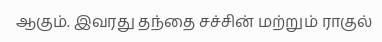ஆகும். இவரது தந்தை சச்சின் மற்றும் ராகுல்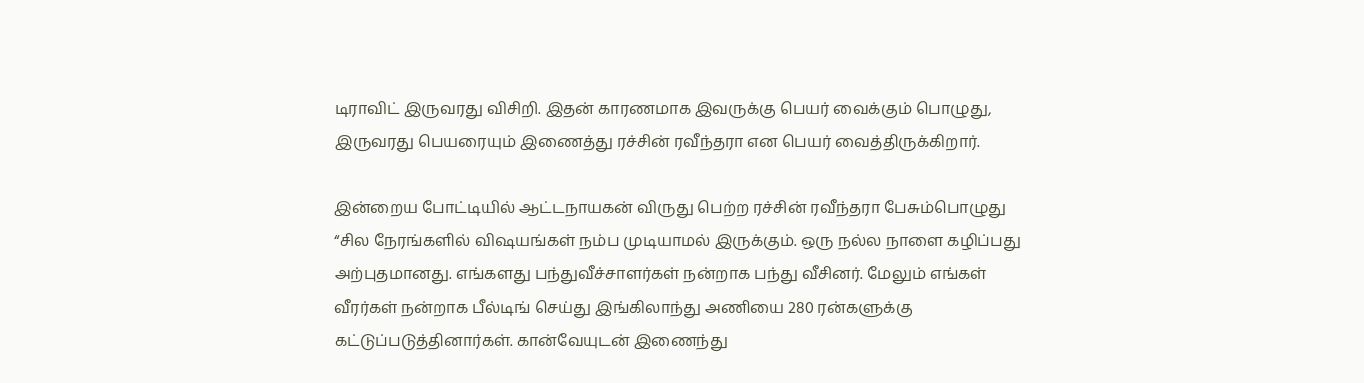டிராவிட் இருவரது விசிறி. இதன் காரணமாக இவருக்கு பெயர் வைக்கும் பொழுது, இருவரது பெயரையும் இணைத்து ரச்சின் ரவீந்தரா என பெயர் வைத்திருக்கிறார்.

இன்றைய போட்டியில் ஆட்டநாயகன் விருது பெற்ற ரச்சின் ரவீந்தரா பேசும்பொழுது “சில நேரங்களில் விஷயங்கள் நம்ப முடியாமல் இருக்கும். ஒரு நல்ல நாளை கழிப்பது அற்புதமானது. எங்களது பந்துவீச்சாளர்கள் நன்றாக பந்து வீசினர். மேலும் எங்கள் வீரர்கள் நன்றாக பீல்டிங் செய்து இங்கிலாந்து அணியை 280 ரன்களுக்கு கட்டுப்படுத்தினார்கள். கான்வேயுடன் இணைந்து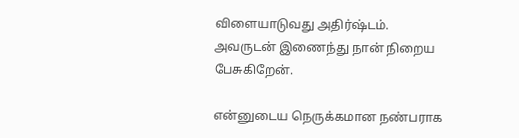விளையாடுவது அதிர்ஷ்டம். அவருடன் இணைந்து நான் நிறைய பேசுகிறேன்.

என்னுடைய நெருக்கமான நண்பராக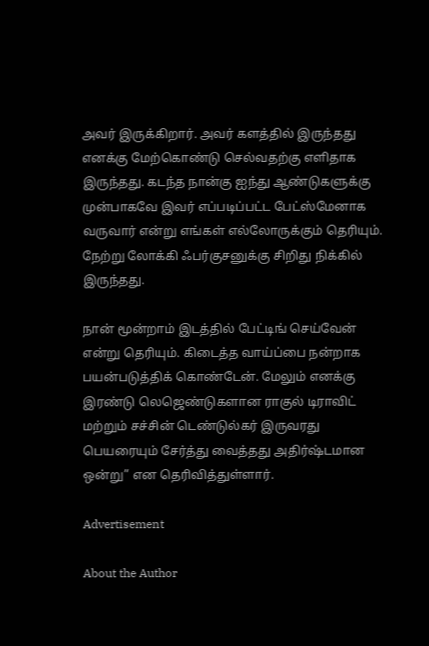அவர் இருக்கிறார். அவர் களத்தில் இருந்தது எனக்கு மேற்கொண்டு செல்வதற்கு எளிதாக இருந்தது. கடந்த நான்கு ஐந்து ஆண்டுகளுக்கு முன்பாகவே இவர் எப்படிப்பட்ட பேட்ஸ்மேனாக வருவார் என்று எங்கள் எல்லோருக்கும் தெரியும். நேற்று லோக்கி ஃபர்குசனுக்கு சிறிது நிக்கில் இருந்தது.

நான் மூன்றாம் இடத்தில் பேட்டிங் செய்வேன் என்று தெரியும். கிடைத்த வாய்ப்பை நன்றாக பயன்படுத்திக் கொண்டேன். மேலும் எனக்கு இரண்டு லெஜெண்டுகளான ராகுல் டிராவிட் மற்றும் சச்சின் டெண்டுல்கர் இருவரது பெயரையும் சேர்த்து வைத்தது அதிர்ஷ்டமான ஒன்று” என தெரிவித்துள்ளார்.

Advertisement

About the Author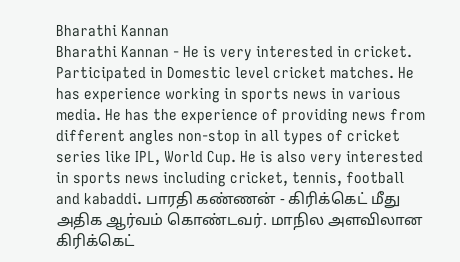Bharathi Kannan
Bharathi Kannan - He is very interested in cricket. Participated in Domestic level cricket matches. He has experience working in sports news in various media. He has the experience of providing news from different angles non-stop in all types of cricket series like IPL, World Cup. He is also very interested in sports news including cricket, tennis, football and kabaddi. பாரதி கண்ணன் - கிரிக்கெட் மீது அதிக ஆர்வம் கொண்டவர். மாநில அளவிலான கிரிக்கெட்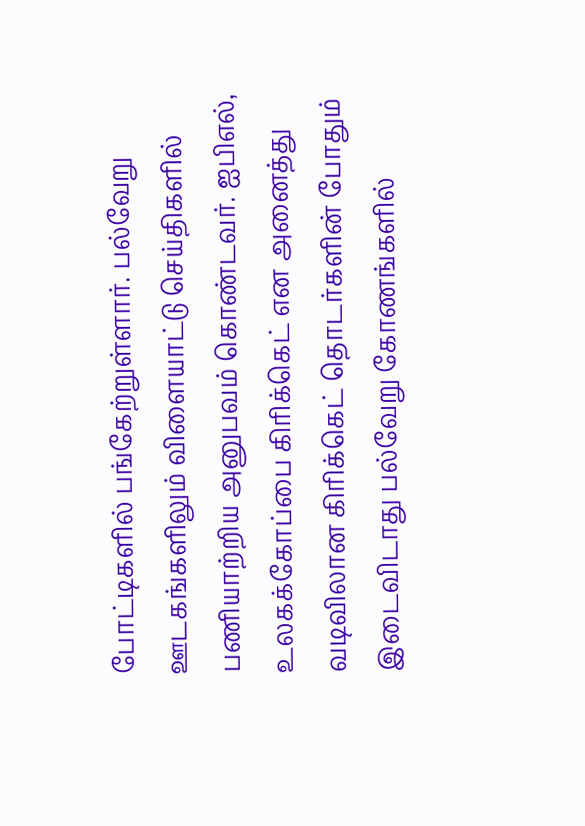போட்டிகளில் பங்கேற்றுள்ளார். பல்வேறு ஊடகங்களிலும் விளையாட்டு செய்திகளில் பணியாற்றிய அனுபவம் கொண்டவர். ஐபிஎல், உலகக்கோப்பை கிரிக்கெட் என அனைத்து வடிவிலான கிரிக்கெட் தொடர்களின் போதும் இடைவிடாது பல்வேறு கோணங்களில்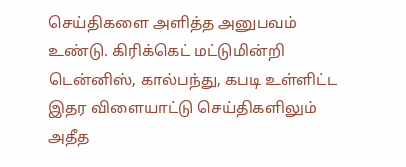செய்திகளை அளித்த அனுபவம் உண்டு. கிரிக்கெட் மட்டுமின்றி டென்னிஸ், கால்பந்து, கபடி உள்ளிட்ட இதர விளையாட்டு செய்திகளிலும் அதீத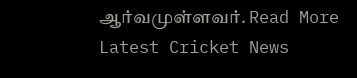ஆர்வமுள்ளவர். Read More
Latest Cricket News